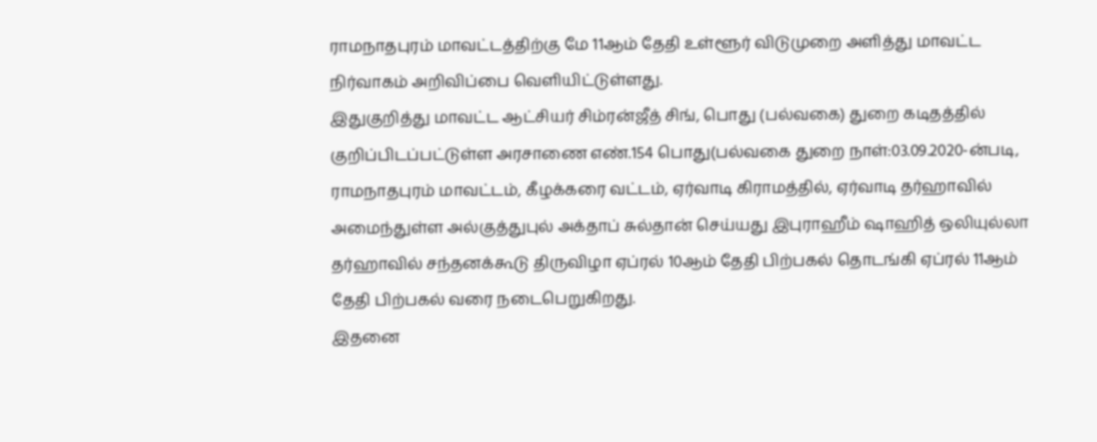ராமநாதபுரம் மாவட்டத்திற்கு மே 11ஆம் தேதி உள்ளூர் விடுமுறை அளித்து மாவட்ட நிர்வாகம் அறிவிப்பை வெளியிட்டுள்ளது.
இதுகுறித்து மாவட்ட ஆட்சியர் சிம்ரன்ஜீத் சிங், பொது (பல்வகை) துறை கடிதத்தில் குறிப்பிடப்பட்டுள்ள அரசாணை எண்.154 பொது(பல்வகை துறை நாள்:03.09.2020-ன்படி, ராமநாதபுரம் மாவட்டம், கீழக்கரை வட்டம், ஏர்வாடி கிராமத்தில், ஏர்வாடி தர்ஹாவில் அமைந்துள்ள அல்குத்துபுல் அக்தாப் சுல்தான் செய்யது இபுராஹீம் ஷாஹித் ஒலியுல்லா தர்ஹாவில் சந்தனக்கூடு திருவிழா ஏப்ரல் 10ஆம் தேதி பிற்பகல் தொடங்கி ஏப்ரல் 11ஆம் தேதி பிற்பகல் வரை நடைபெறுகிறது.
இதனை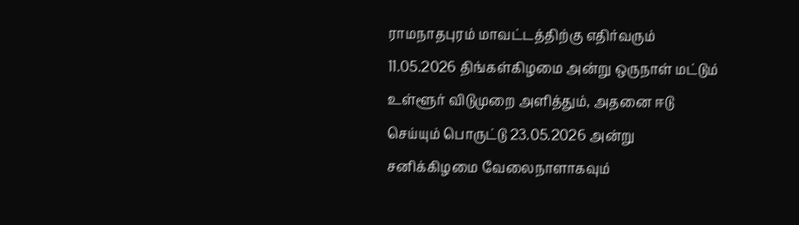ராமநாதபுரம் மாவட்டத்திற்கு எதிர்வரும் 11.05.2026 திங்கள்கிழமை அன்று ஒருநாள் மட்டும் உள்ளூர் விடுமுறை அளித்தும், அதனை ஈடு செய்யும் பொருட்டு 23.05.2026 அன்று சனிக்கிழமை வேலைநாளாகவும்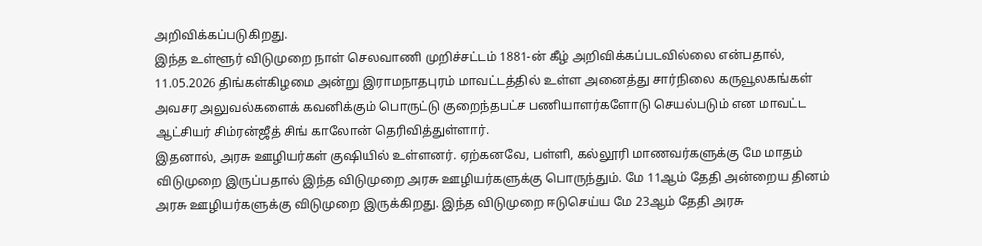அறிவிக்கப்படுகிறது.
இந்த உள்ளூர் விடுமுறை நாள் செலவாணி முறிச்சட்டம் 1881-ன் கீழ் அறிவிக்கப்படவில்லை என்பதால், 11.05.2026 திங்கள்கிழமை அன்று இராமநாதபுரம் மாவட்டத்தில் உள்ள அனைத்து சார்நிலை கருவூலகங்கள் அவசர அலுவல்களைக் கவனிக்கும் பொருட்டு குறைந்தபட்ச பணியாளர்களோடு செயல்படும் என மாவட்ட ஆட்சியர் சிம்ரன்ஜீத் சிங் காலோன் தெரிவித்துள்ளார்.
இதனால், அரசு ஊழியர்கள் குஷியில் உள்ளனர். ஏற்கனவே, பள்ளி, கல்லூரி மாணவர்களுக்கு மே மாதம் விடுமுறை இருப்பதால் இந்த விடுமுறை அரசு ஊழியர்களுக்கு பொருந்தும். மே 11ஆம் தேதி அன்றைய தினம் அரசு ஊழியர்களுக்கு விடுமுறை இருக்கிறது. இந்த விடுமுறை ஈடுசெய்ய மே 23ஆம் தேதி அரசு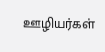ஊழியர்கள்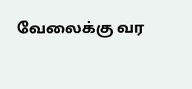வேலைக்கு வர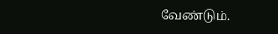வேண்டும்.